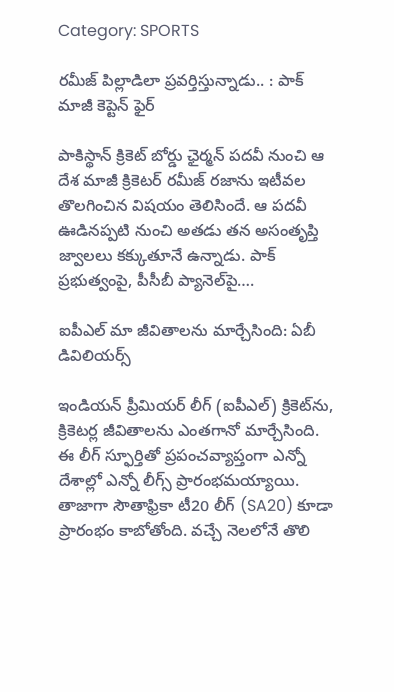Category: SPORTS

రమీజ్ పిల్లాడిలా ప్రవర్తిస్తున్నాడు.. : పాక్ మాజీ కెప్టెన్ ఫైర్

పాకిస్థాన్ క్రికెట్ బోర్డు ఛైర్మన్ పదవీ నుంచి ఆ దేశ మాజీ క్రికెటర్ రమీజ్ రజాను ఇటీవల తొలగించిన విషయం తెలిసిందే. ఆ పదవీ ఊడినప్పటి నుంచి అతడు తన అసంతృప్తి జ్వాలలు కక్కుతూనే ఉన్నాడు. పాక్ ప్రభుత్వంపై, పీసీబీ ప్యానెల్‌పై….

ఐపీఎల్‌ మా జీవితాలను మార్చేసింది: ఏబీ డివిలియర్స్‌

ఇండియన్‌ ప్రీమియర్‌ లీగ్ (ఐపీఎల్‌) క్రికెట్‌ను, క్రికెటర్ల జీవితాలను ఎంతగానో మార్చేసింది. ఈ లీగ్‌ స్ఫూర్తితో ప్రపంచవ్యాప్తంగా ఎన్నో దేశాల్లో ఎన్నో లీగ్స్‌ ప్రారంభమయ్యాయి. తాజాగా సౌతాఫ్రికా టీ20 లీగ్‌ (SA20) కూడా ప్రారంభం కాబోతోంది. వచ్చే నెలలోనే తొలి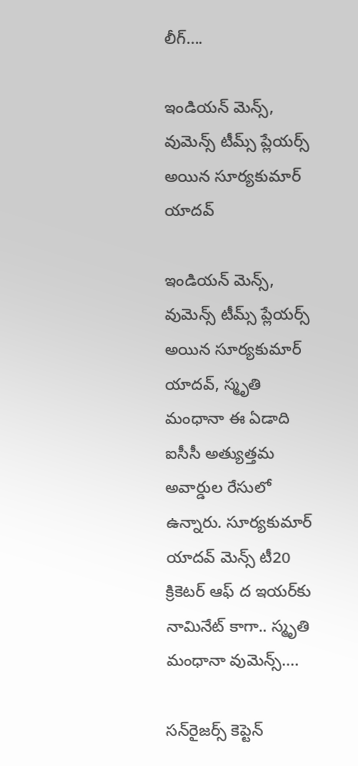లీగ్‌….

ఇండియన్‌ మెన్స్‌, వుమెన్స్‌ టీమ్స్‌ ప్లేయర్స్‌ అయిన సూర్యకుమార్‌ యాదవ్‌

ఇండియన్‌ మెన్స్‌, వుమెన్స్‌ టీమ్స్‌ ప్లేయర్స్‌ అయిన సూర్యకుమార్‌ యాదవ్‌, స్మృతి మంధానా ఈ ఏడాది ఐసీసీ అత్యుత్తమ అవార్డుల రేసులో ఉన్నారు. సూర్యకుమార్‌ యాదవ్ మెన్స్‌ టీ20 క్రికెటర్‌ ఆఫ్‌ ద ఇయర్‌కు నామినేట్‌ కాగా.. స్మృతి మంధానా వుమెన్స్‌….

సన్‌రైజర్స్ కెప్టెన్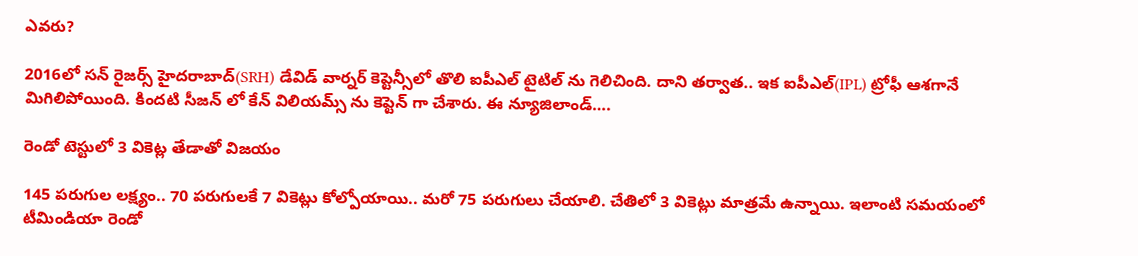ఎవరు?

2016లో సన్ రైజర్స్ హైదరాబాద్(SRH) డేవిడ్ వార్నర్ కెప్టెన్సీలో తొలి ఐపీఎల్ టైటిల్ ను గెలిచింది. దాని తర్వాత.. ఇక ఐపీఎల్(IPL) ట్రోఫీ ఆశగానే మిగిలిపోయింది. కిందటి సీజన్ లో కేన్ విలియమ్స్ ను కెప్టెన్ గా చేశారు. ఈ న్యూజిలాండ్….

రెండో టెస్టులో 3 వికెట్ల తేడాతో విజయం

145 పరుగుల లక్ష్యం.. 70 పరుగులకే 7 వికెట్లు కోల్పోయాయి.. మరో 75 పరుగులు చేయాలి. చేతిలో 3 వికెట్లు మాత్రమే ఉన్నాయి. ఇలాంటి సమయంలో టీమిండియా రెండో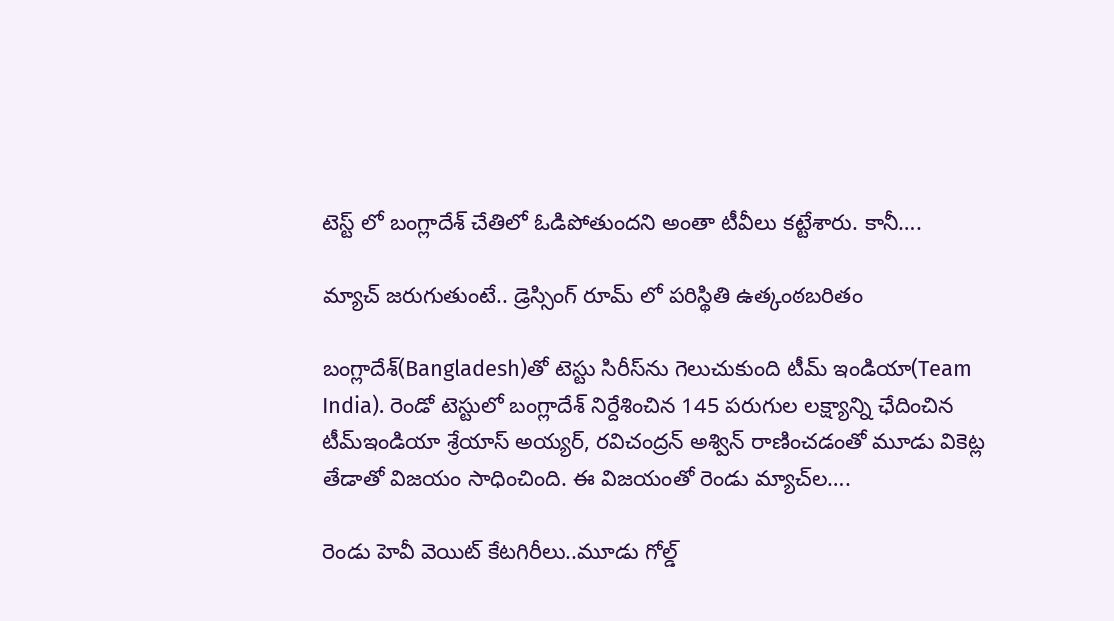టెస్ట్ లో బంగ్లాదేశ్ చేతిలో ఓడిపోతుందని అంతా టీవీలు కట్టేశారు. కానీ….

మ్యాచ్ జరుగుతుంటే.. డ్రెస్సింగ్ రూమ్ లో పరిస్థితి ఉత్కంఠబరితం

బంగ్లాదేశ్‌(Bangladesh)తో టెస్టు సిరీస్‌ను గెలుచుకుంది టీమ్ ఇండియా(Team India). రెండో టెస్టులో బంగ్లాదేశ్‌ నిర్దేశించిన 145 పరుగుల లక్ష్యాన్ని ఛేదించిన టీమ్‌ఇండియా శ్రేయాస్‌ అయ్యర్‌, రవిచంద్రన్‌ అశ్విన్‌ రాణించడంతో మూడు వికెట్ల తేడాతో విజయం సాధించింది. ఈ విజయంతో రెండు మ్యాచ్‌ల….

రెండు హెవీ వెయిట్ కేటగిరీలు..మూడు గోల్డ్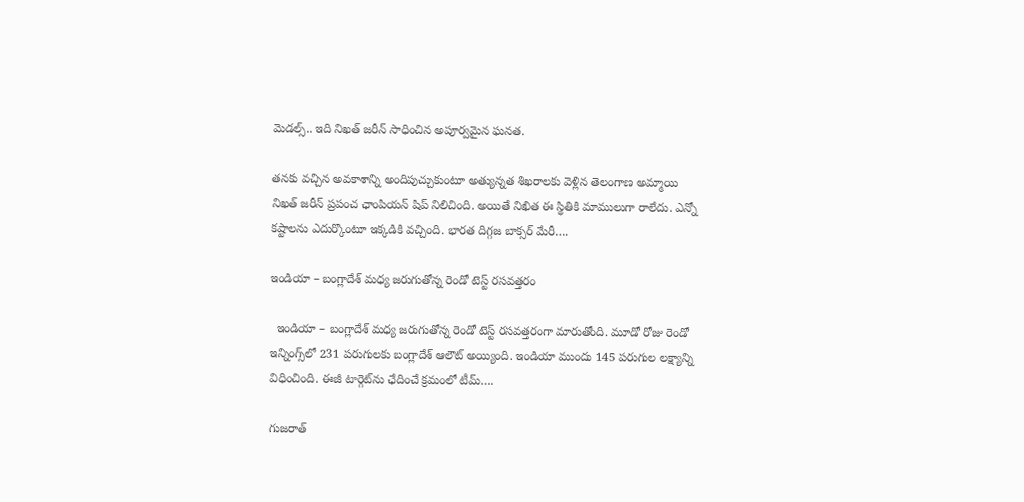మెడల్స్.. ఇది నిఖత్ జరీన్ సాధించిన అపూర్వమైన ఘనత.

తనకు వచ్చిన అవకాశాన్ని అందిపుచ్చుకుంటూ అత్యున్నత శిఖరాలకు వెళ్లిన తెలంగాణ అమ్మాయి నిఖత్ జరీన్ ప్రపంచ ఛాంపియన్ షిప్ నిలిచింది. అయితే నిఖిత ఈ స్థితికి మాములుగా రాలేదు. ఎన్నో కష్టాలను ఎదుర్కొంటూ ఇక్కడికి వచ్చింది. భారత దిగ్గజ బాక్సర్ మేరీ….

ఇండియా – బంగ్లాదేశ్ మధ్య జరుగుతోన్న రెండో టెస్ట్ రసవత్తరం

  ఇండియా – బంగ్లాదేశ్ మధ్య జరుగుతోన్న రెండో టెస్ట్ రసవత్తరంగా మారుతోంది. మూడో రోజు రెండో ఇన్నింగ్స్‌లో 231 పరుగులకు బంగ్లాదేశ్ ఆలౌట్ అయ్యింది. ఇండియా ముందు 145 పరుగుల లక్ష్యాన్ని విధించింది. ఈజీ టార్గెట్‌ను ఛేదించే క్రమంలో టీమ్….

గుజరాత్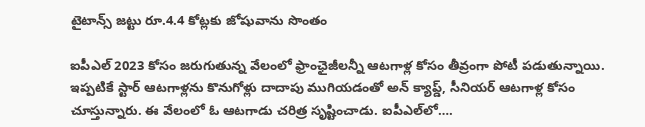టైటాన్స్ జట్టు రూ.4.4 కోట్లకు జోషువాను సొంతం

ఐపీఎల్ 2023 కోసం జరుగుతున్న వేలంలో ఫ్రాంఛైజీలన్నీ ఆటగాళ్ల కోసం తీవ్రంగా పోటీ పడుతున్నాయి. ఇప్పటికే స్టార్ ఆటగాళ్లను కొనుగోళ్లు దాదాపు ముగియడంతో అన్ క్యాప్డ్, సీనియర్ ఆటగాళ్ల కోసం చూస్తున్నారు. ఈ వేలంలో ఓ ఆటగాడు చరిత్ర సృష్టించాడు. ఐపీఎల్‌లో….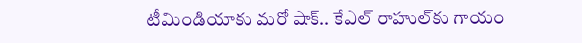టీమిండియాకు మరో షాక్‌.. కేఎల్‌ రాహుల్‌కు గాయం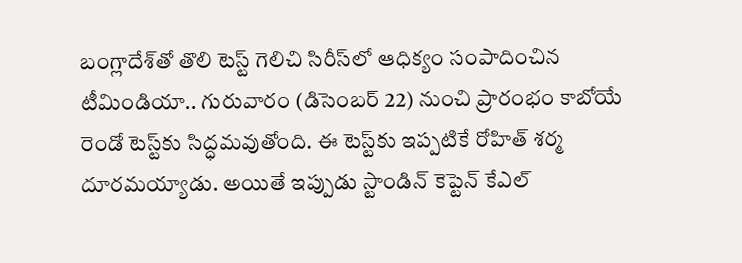బంగ్లాదేశ్‌తో తొలి టెస్ట్‌ గెలిచి సిరీస్‌లో ఆధిక్యం సంపాదించిన టీమిండియా.. గురువారం (డిసెంబర్‌ 22) నుంచి ప్రారంభం కాబోయే రెండో టెస్ట్‌కు సిద్ధమవుతోంది. ఈ టెస్ట్‌కు ఇప్పటికే రోహిత్‌ శర్మ దూరమయ్యాడు. అయితే ఇప్పుడు స్టాండిన్‌ కెప్టెన్‌ కేఎల్‌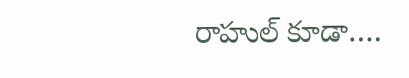రాహుల్‌ కూడా….